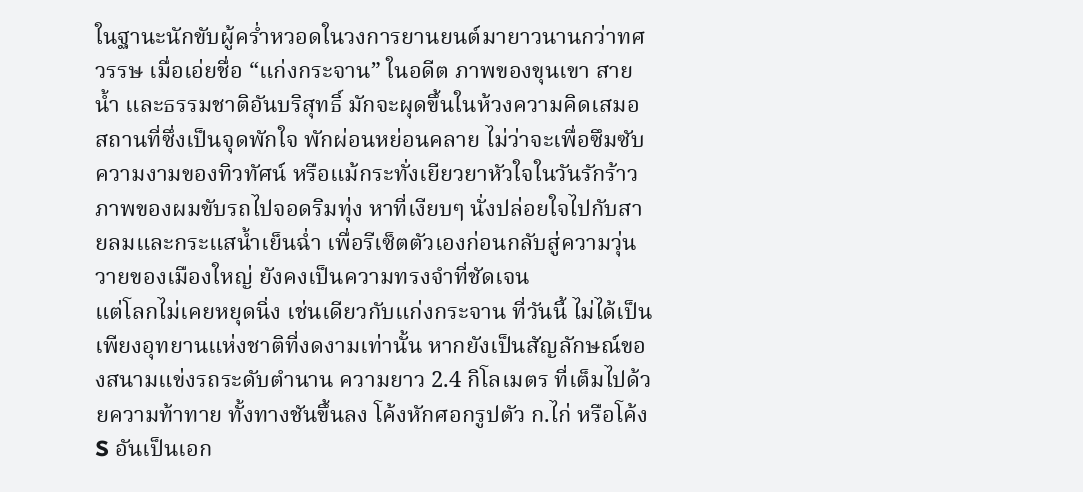ในฐานะนักขับผู้คร่ำหวอดในวงการยานยนต์มายาวนานกว่าทศวรรษ เมื่อเอ่ยชื่อ “แก่งกระจาน” ในอดีต ภาพของขุนเขา สายน้ำ และธรรมชาติอันบริสุทธิ์ มักจะผุดขึ้นในห้วงความคิดเสมอ สถานที่ซึ่งเป็นจุดพักใจ พักผ่อนหย่อนคลาย ไม่ว่าจะเพื่อซึมซับความงามของทิวทัศน์ หรือแม้กระทั่งเยียวยาหัวใจในวันรักร้าว ภาพของผมขับรถไปจอดริมทุ่ง หาที่เงียบๆ นั่งปล่อยใจไปกับสายลมและกระแสน้ำเย็นฉ่ำ เพื่อรีเซ็ตตัวเองก่อนกลับสู่ความวุ่นวายของเมืองใหญ่ ยังคงเป็นความทรงจำที่ชัดเจน
แต่โลกไม่เคยหยุดนิ่ง เช่นเดียวกับแก่งกระจาน ที่วันนี้ ไม่ได้เป็นเพียงอุทยานแห่งชาติที่งดงามเท่านั้น หากยังเป็นสัญลักษณ์ของสนามแข่งรถระดับตำนาน ความยาว 2.4 กิโลเมตร ที่เต็มไปด้วยความท้าทาย ทั้งทางชันขึ้นลง โค้งหักศอกรูปตัว ก.ไก่ หรือโค้ง S อันเป็นเอก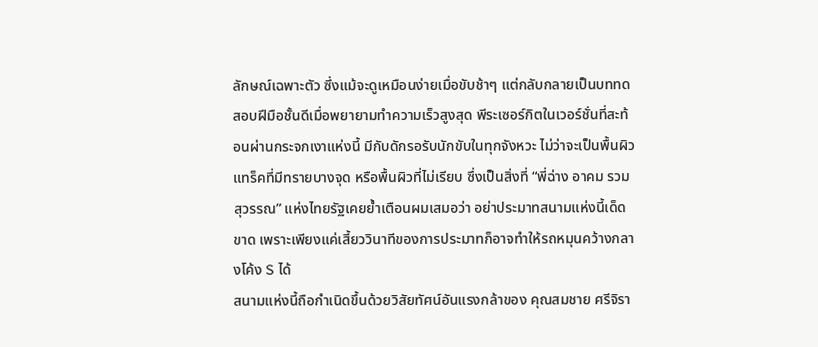ลักษณ์เฉพาะตัว ซึ่งแม้จะดูเหมือนง่ายเมื่อขับช้าๆ แต่กลับกลายเป็นบททดสอบฝีมือชั้นดีเมื่อพยายามทำความเร็วสูงสุด พีระเซอร์กิตในเวอร์ชั่นที่สะท้อนผ่านกระจกเงาแห่งนี้ มีกับดักรอรับนักขับในทุกจังหวะ ไม่ว่าจะเป็นพื้นผิวแทร็คที่มีทรายบางจุด หรือพื้นผิวที่ไม่เรียบ ซึ่งเป็นสิ่งที่ “พี่ฉ่าง อาคม รวมสุวรรณ” แห่งไทยรัฐเคยย้ำเตือนผมเสมอว่า อย่าประมาทสนามแห่งนี้เด็ดขาด เพราะเพียงแค่เสี้ยววินาทีของการประมาทก็อาจทำให้รถหมุนคว้างกลางโค้ง S ได้
สนามแห่งนี้ถือกำเนิดขึ้นด้วยวิสัยทัศน์อันแรงกล้าของ คุณสมชาย ศรีจิรา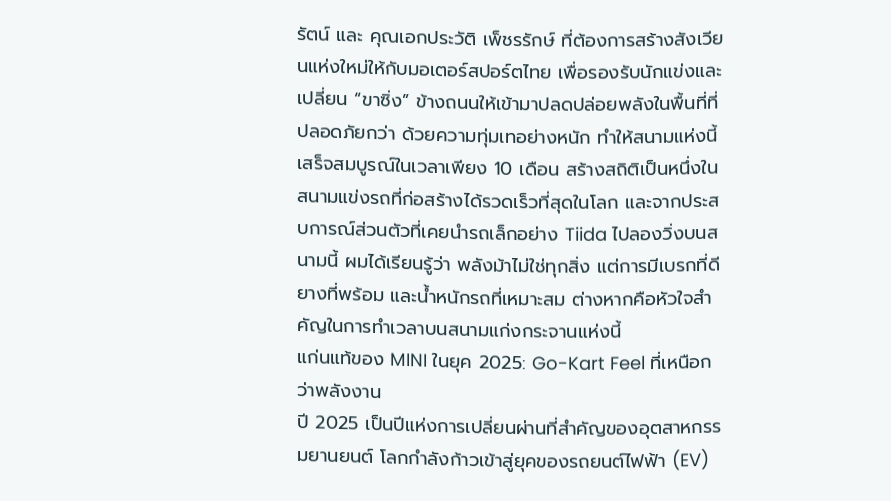รัตน์ และ คุณเอกประวัติ เพ็ชรรักษ์ ที่ต้องการสร้างสังเวียนแห่งใหม่ให้กับมอเตอร์สปอร์ตไทย เพื่อรองรับนักแข่งและเปลี่ยน “ขาซิ่ง” ข้างถนนให้เข้ามาปลดปล่อยพลังในพื้นที่ที่ปลอดภัยกว่า ด้วยความทุ่มเทอย่างหนัก ทำให้สนามแห่งนี้เสร็จสมบูรณ์ในเวลาเพียง 10 เดือน สร้างสถิติเป็นหนึ่งในสนามแข่งรถที่ก่อสร้างได้รวดเร็วที่สุดในโลก และจากประสบการณ์ส่วนตัวที่เคยนำรถเล็กอย่าง Tiida ไปลองวิ่งบนสนามนี้ ผมได้เรียนรู้ว่า พลังม้าไม่ใช่ทุกสิ่ง แต่การมีเบรกที่ดี ยางที่พร้อม และน้ำหนักรถที่เหมาะสม ต่างหากคือหัวใจสำคัญในการทำเวลาบนสนามแก่งกระจานแห่งนี้
แก่นแท้ของ MINI ในยุค 2025: Go-Kart Feel ที่เหนือกว่าพลังงาน
ปี 2025 เป็นปีแห่งการเปลี่ยนผ่านที่สำคัญของอุตสาหกรรมยานยนต์ โลกกำลังก้าวเข้าสู่ยุคของรถยนต์ไฟฟ้า (EV)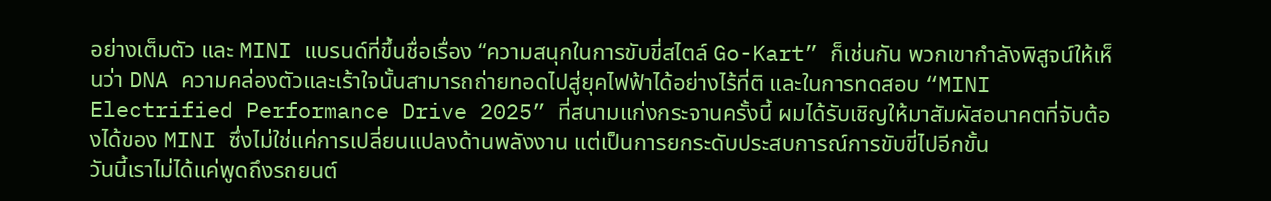อย่างเต็มตัว และ MINI แบรนด์ที่ขึ้นชื่อเรื่อง “ความสนุกในการขับขี่สไตล์ Go-Kart” ก็เช่นกัน พวกเขากำลังพิสูจน์ให้เห็นว่า DNA ความคล่องตัวและเร้าใจนั้นสามารถถ่ายทอดไปสู่ยุคไฟฟ้าได้อย่างไร้ที่ติ และในการทดสอบ “MINI Electrified Performance Drive 2025” ที่สนามแก่งกระจานครั้งนี้ ผมได้รับเชิญให้มาสัมผัสอนาคตที่จับต้องได้ของ MINI ซึ่งไม่ใช่แค่การเปลี่ยนแปลงด้านพลังงาน แต่เป็นการยกระดับประสบการณ์การขับขี่ไปอีกขั้น
วันนี้เราไม่ได้แค่พูดถึงรถยนต์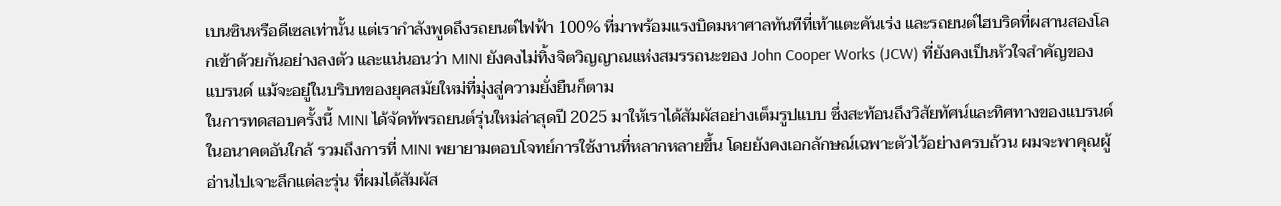เบนซินหรือดีเซลเท่านั้น แต่เรากำลังพูดถึงรถยนต์ไฟฟ้า 100% ที่มาพร้อมแรงบิดมหาศาลทันทีที่เท้าแตะคันเร่ง และรถยนต์ไฮบริดที่ผสานสองโลกเข้าด้วยกันอย่างลงตัว และแน่นอนว่า MINI ยังคงไม่ทิ้งจิตวิญญาณแห่งสมรรถนะของ John Cooper Works (JCW) ที่ยังคงเป็นหัวใจสำคัญของแบรนด์ แม้จะอยู่ในบริบทของยุคสมัยใหม่ที่มุ่งสู่ความยั่งยืนก็ตาม
ในการทดสอบครั้งนี้ MINI ได้จัดทัพรถยนต์รุ่นใหม่ล่าสุดปี 2025 มาให้เราได้สัมผัสอย่างเต็มรูปแบบ ซึ่งสะท้อนถึงวิสัยทัศน์และทิศทางของแบรนด์ในอนาคตอันใกล้ รวมถึงการที่ MINI พยายามตอบโจทย์การใช้งานที่หลากหลายขึ้น โดยยังคงเอกลักษณ์เฉพาะตัวไว้อย่างครบถ้วน ผมจะพาคุณผู้อ่านไปเจาะลึกแต่ละรุ่น ที่ผมได้สัมผัส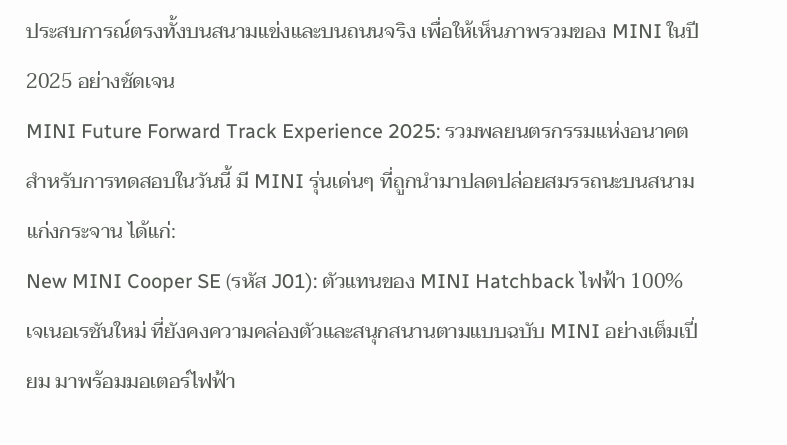ประสบการณ์ตรงทั้งบนสนามแข่งและบนถนนจริง เพื่อให้เห็นภาพรวมของ MINI ในปี 2025 อย่างชัดเจน
MINI Future Forward Track Experience 2025: รวมพลยนตรกรรมแห่งอนาคต
สำหรับการทดสอบในวันนี้ มี MINI รุ่นเด่นๆ ที่ถูกนำมาปลดปล่อยสมรรถนะบนสนามแก่งกระจาน ได้แก่:
New MINI Cooper SE (รหัส J01): ตัวแทนของ MINI Hatchback ไฟฟ้า 100% เจเนอเรชันใหม่ ที่ยังคงความคล่องตัวและสนุกสนานตามแบบฉบับ MINI อย่างเต็มเปี่ยม มาพร้อมมอเตอร์ไฟฟ้า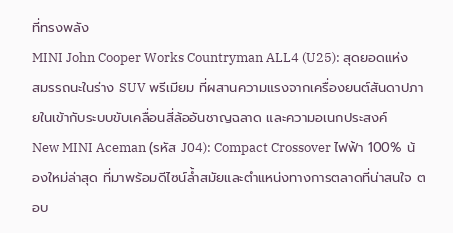ที่ทรงพลัง
MINI John Cooper Works Countryman ALL4 (U25): สุดยอดแห่งสมรรถนะในร่าง SUV พรีเมียม ที่ผสานความแรงจากเครื่องยนต์สันดาปภายในเข้ากับระบบขับเคลื่อนสี่ล้ออันชาญฉลาด และความอเนกประสงค์
New MINI Aceman (รหัส J04): Compact Crossover ไฟฟ้า 100% น้องใหม่ล่าสุด ที่มาพร้อมดีไซน์ล้ำสมัยและตำแหน่งทางการตลาดที่น่าสนใจ ตอบ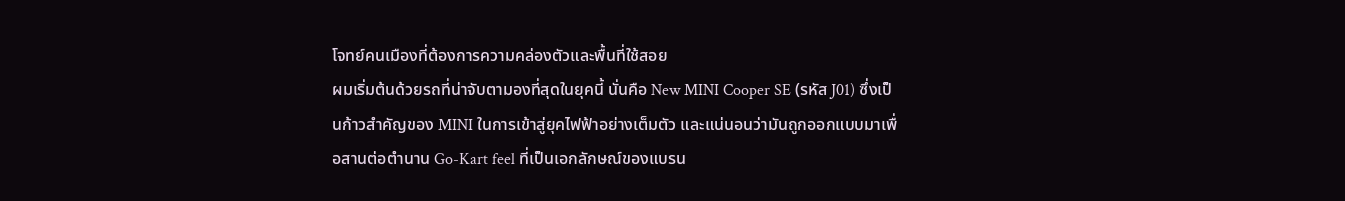โจทย์คนเมืองที่ต้องการความคล่องตัวและพื้นที่ใช้สอย
ผมเริ่มต้นด้วยรถที่น่าจับตามองที่สุดในยุคนี้ นั่นคือ New MINI Cooper SE (รหัส J01) ซึ่งเป็นก้าวสำคัญของ MINI ในการเข้าสู่ยุคไฟฟ้าอย่างเต็มตัว และแน่นอนว่ามันถูกออกแบบมาเพื่อสานต่อตำนาน Go-Kart feel ที่เป็นเอกลักษณ์ของแบรน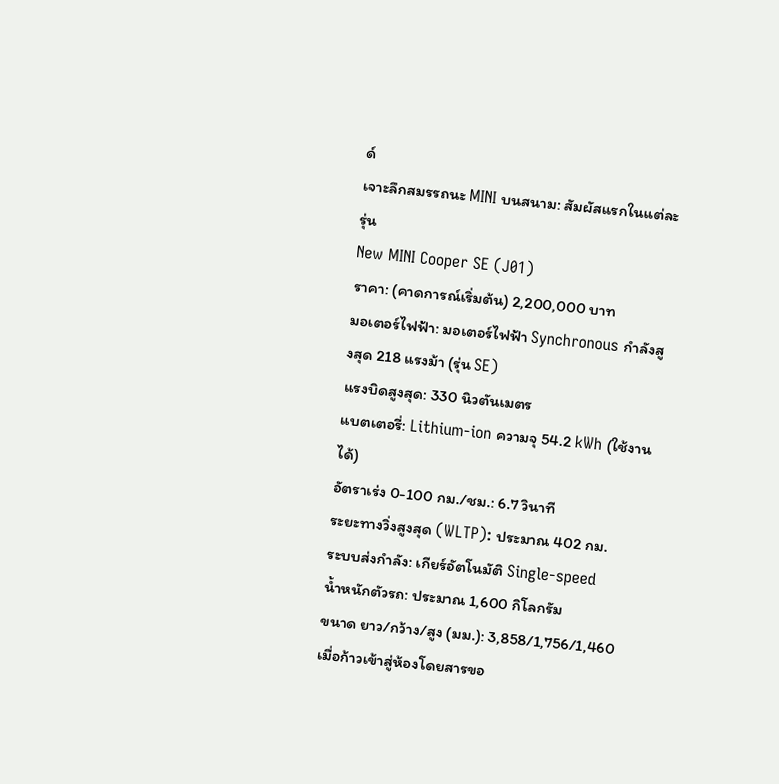ด์
เจาะลึกสมรรถนะ MINI บนสนาม: สัมผัสแรกในแต่ละรุ่น
New MINI Cooper SE (J01)
ราคา: (คาดการณ์เริ่มต้น) 2,200,000 บาท
มอเตอร์ไฟฟ้า: มอเตอร์ไฟฟ้า Synchronous กำลังสูงสุด 218 แรงม้า (รุ่น SE)
แรงบิดสูงสุด: 330 นิวตันเมตร
แบตเตอรี่: Lithium-ion ความจุ 54.2 kWh (ใช้งานได้)
อัตราเร่ง 0-100 กม./ชม.: 6.7 วินาที
ระยะทางวิ่งสูงสุด (WLTP): ประมาณ 402 กม.
ระบบส่งกำลัง: เกียร์อัตโนมัติ Single-speed
น้ำหนักตัวรถ: ประมาณ 1,600 กิโลกรัม
ขนาด ยาว/กว้าง/สูง (มม.): 3,858/1,756/1,460
เมื่อก้าวเข้าสู่ห้องโดยสารขอ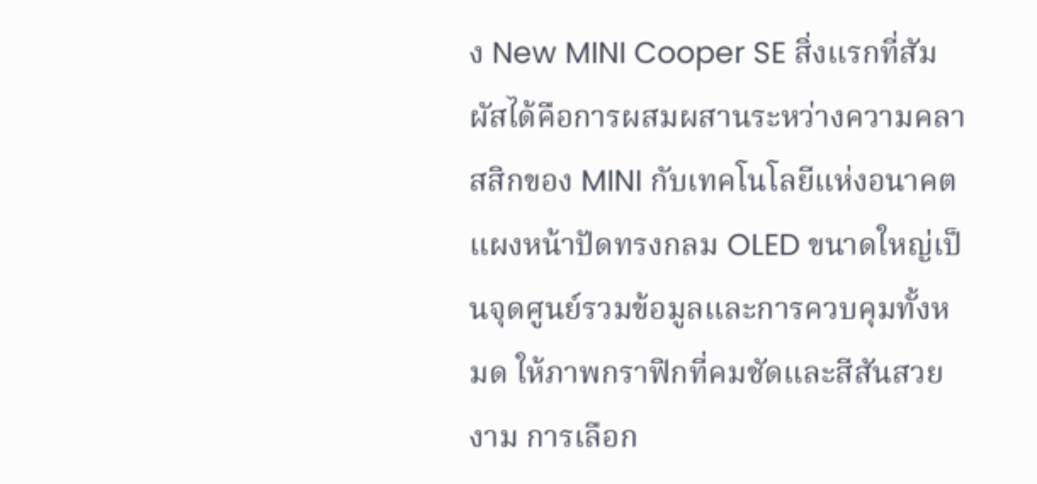ง New MINI Cooper SE สิ่งแรกที่สัมผัสได้คือการผสมผสานระหว่างความคลาสสิกของ MINI กับเทคโนโลยีแห่งอนาคต แผงหน้าปัดทรงกลม OLED ขนาดใหญ่เป็นจุดศูนย์รวมข้อมูลและการควบคุมทั้งหมด ให้ภาพกราฟิกที่คมชัดและสีสันสวยงาม การเลือก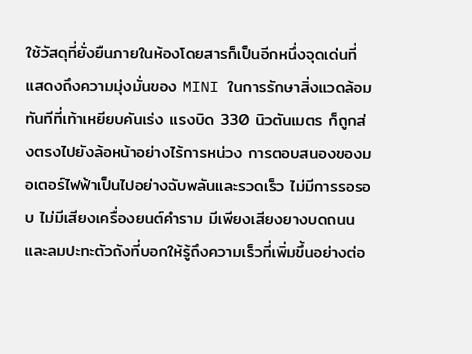ใช้วัสดุที่ยั่งยืนภายในห้องโดยสารก็เป็นอีกหนึ่งจุดเด่นที่แสดงถึงความมุ่งมั่นของ MINI ในการรักษาสิ่งแวดล้อม
ทันทีที่เท้าเหยียบคันเร่ง แรงบิด 330 นิวตันเมตร ก็ถูกส่งตรงไปยังล้อหน้าอย่างไร้การหน่วง การตอบสนองของมอเตอร์ไฟฟ้าเป็นไปอย่างฉับพลันและรวดเร็ว ไม่มีการรอรอบ ไม่มีเสียงเครื่องยนต์คำราม มีเพียงเสียงยางบดถนนและลมปะทะตัวถังที่บอกให้รู้ถึงความเร็วที่เพิ่มขึ้นอย่างต่อ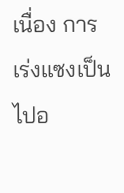เนื่อง การเร่งแซงเป็นไปอ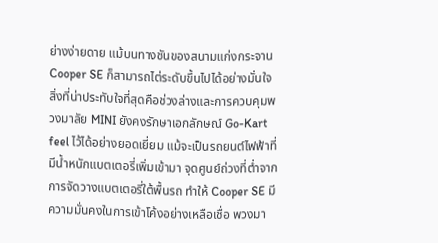ย่างง่ายดาย แม้บนทางชันของสนามแก่งกระจาน Cooper SE ก็สามารถไต่ระดับขึ้นไปได้อย่างมั่นใจ
สิ่งที่น่าประทับใจที่สุดคือช่วงล่างและการควบคุมพวงมาลัย MINI ยังคงรักษาเอกลักษณ์ Go-Kart feel ไว้ได้อย่างยอดเยี่ยม แม้จะเป็นรถยนต์ไฟฟ้าที่มีน้ำหนักแบตเตอรี่เพิ่มเข้ามา จุดศูนย์ถ่วงที่ต่ำจากการจัดวางแบตเตอรี่ใต้พื้นรถ ทำให้ Cooper SE มีความมั่นคงในการเข้าโค้งอย่างเหลือเชื่อ พวงมา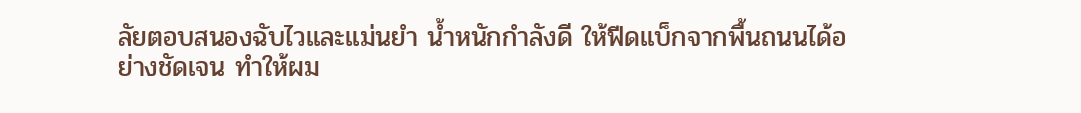ลัยตอบสนองฉับไวและแม่นยำ น้ำหนักกำลังดี ให้ฟีดแบ็กจากพื้นถนนได้อย่างชัดเจน ทำให้ผม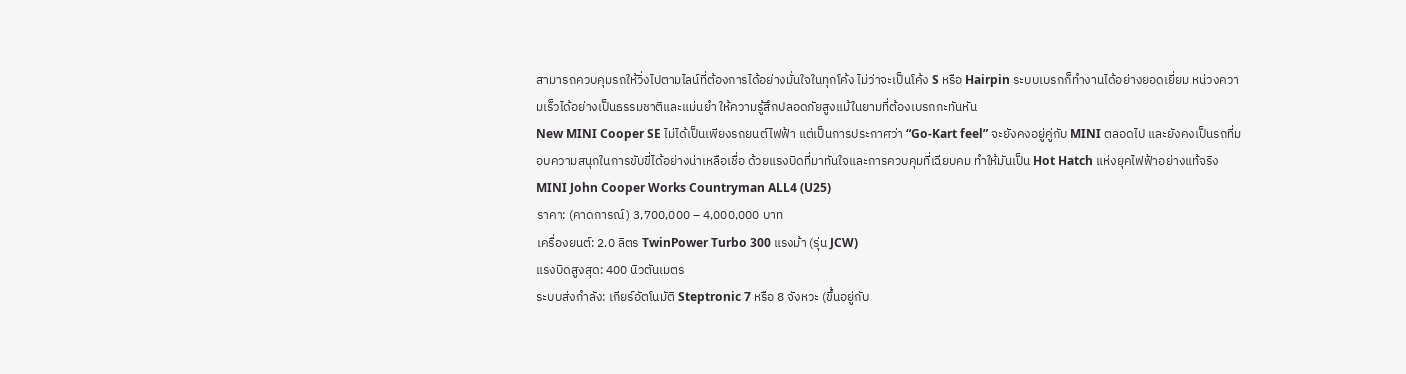สามารถควบคุมรถให้วิ่งไปตามไลน์ที่ต้องการได้อย่างมั่นใจในทุกโค้ง ไม่ว่าจะเป็นโค้ง S หรือ Hairpin ระบบเบรกก็ทำงานได้อย่างยอดเยี่ยม หน่วงความเร็วได้อย่างเป็นธรรมชาติและแม่นยำ ให้ความรู้สึกปลอดภัยสูงแม้ในยามที่ต้องเบรกกะทันหัน
New MINI Cooper SE ไม่ได้เป็นเพียงรถยนต์ไฟฟ้า แต่เป็นการประกาศว่า “Go-Kart feel” จะยังคงอยู่คู่กับ MINI ตลอดไป และยังคงเป็นรถที่มอบความสนุกในการขับขี่ได้อย่างน่าเหลือเชื่อ ด้วยแรงบิดที่มาทันใจและการควบคุมที่เฉียบคม ทำให้มันเป็น Hot Hatch แห่งยุคไฟฟ้าอย่างแท้จริง
MINI John Cooper Works Countryman ALL4 (U25)
ราคา: (คาดการณ์) 3,700,000 – 4,000,000 บาท
เครื่องยนต์: 2.0 ลิตร TwinPower Turbo 300 แรงม้า (รุ่น JCW)
แรงบิดสูงสุด: 400 นิวตันเมตร
ระบบส่งกำลัง: เกียร์อัตโนมัติ Steptronic 7 หรือ 8 จังหวะ (ขึ้นอยู่กับ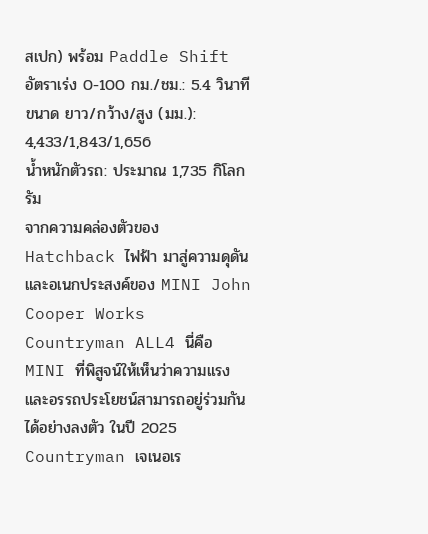สเปก) พร้อม Paddle Shift
อัตราเร่ง 0-100 กม./ชม.: 5.4 วินาที
ขนาด ยาว/กว้าง/สูง (มม.): 4,433/1,843/1,656
น้ำหนักตัวรถ: ประมาณ 1,735 กิโลกรัม
จากความคล่องตัวของ Hatchback ไฟฟ้า มาสู่ความดุดันและอเนกประสงค์ของ MINI John Cooper Works Countryman ALL4 นี่คือ MINI ที่พิสูจน์ให้เห็นว่าความแรงและอรรถประโยชน์สามารถอยู่ร่วมกันได้อย่างลงตัว ในปี 2025 Countryman เจเนอเร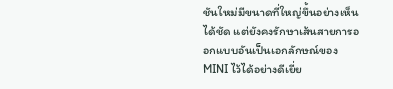ชันใหม่มีขนาดที่ใหญ่ขึ้นอย่างเห็นได้ชัด แต่ยังคงรักษาเส้นสายการออกแบบอันเป็นเอกลักษณ์ของ MINI ไว้ได้อย่างดีเยี่ย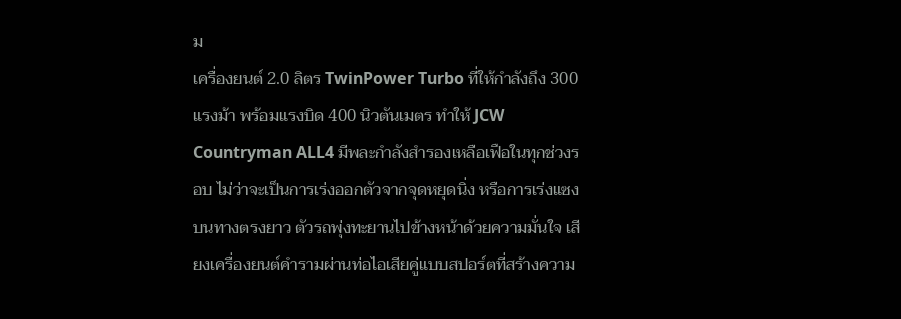ม
เครื่องยนต์ 2.0 ลิตร TwinPower Turbo ที่ให้กำลังถึง 300 แรงม้า พร้อมแรงบิด 400 นิวตันเมตร ทำให้ JCW Countryman ALL4 มีพละกำลังสำรองเหลือเฟือในทุกช่วงรอบ ไม่ว่าจะเป็นการเร่งออกตัวจากจุดหยุดนิ่ง หรือการเร่งแซงบนทางตรงยาว ตัวรถพุ่งทะยานไปข้างหน้าด้วยความมั่นใจ เสียงเครื่องยนต์คำรามผ่านท่อไอเสียคู่แบบสปอร์ตที่สร้างความ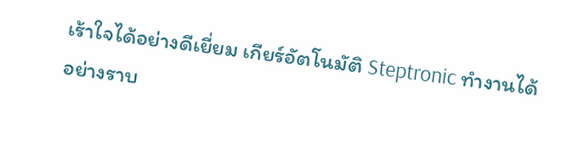เร้าใจได้อย่างดีเยี่ยม เกียร์อัตโนมัติ Steptronic ทำงานได้อย่างราบ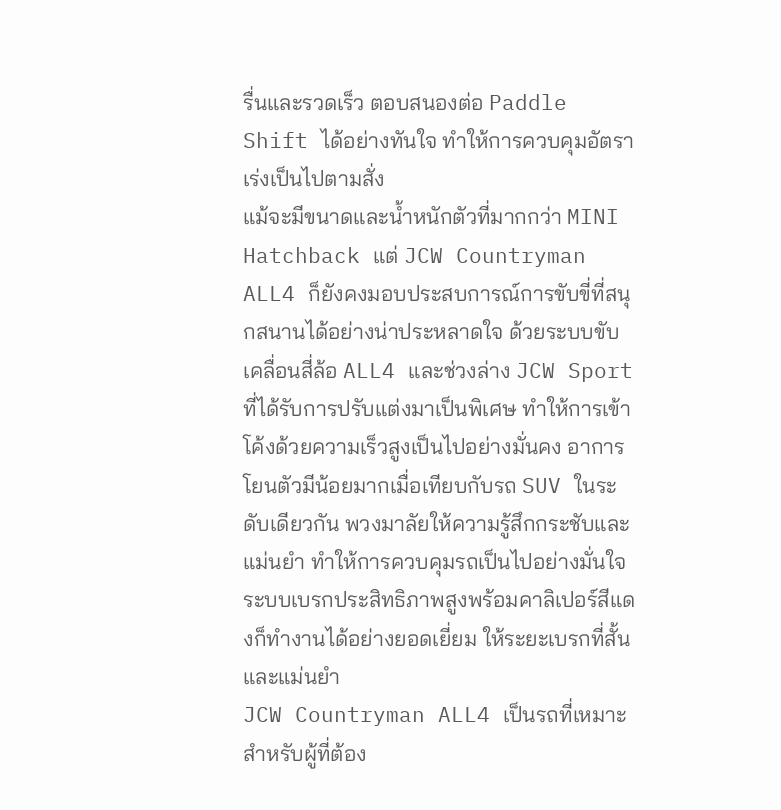รื่นและรวดเร็ว ตอบสนองต่อ Paddle Shift ได้อย่างทันใจ ทำให้การควบคุมอัตราเร่งเป็นไปตามสั่ง
แม้จะมีขนาดและน้ำหนักตัวที่มากกว่า MINI Hatchback แต่ JCW Countryman ALL4 ก็ยังคงมอบประสบการณ์การขับขี่ที่สนุกสนานได้อย่างน่าประหลาดใจ ด้วยระบบขับเคลื่อนสี่ล้อ ALL4 และช่วงล่าง JCW Sport ที่ได้รับการปรับแต่งมาเป็นพิเศษ ทำให้การเข้าโค้งด้วยความเร็วสูงเป็นไปอย่างมั่นคง อาการโยนตัวมีน้อยมากเมื่อเทียบกับรถ SUV ในระดับเดียวกัน พวงมาลัยให้ความรู้สึกกระชับและแม่นยำ ทำให้การควบคุมรถเป็นไปอย่างมั่นใจ ระบบเบรกประสิทธิภาพสูงพร้อมคาลิเปอร์สีแดงก็ทำงานได้อย่างยอดเยี่ยม ให้ระยะเบรกที่สั้นและแม่นยำ
JCW Countryman ALL4 เป็นรถที่เหมาะสำหรับผู้ที่ต้อง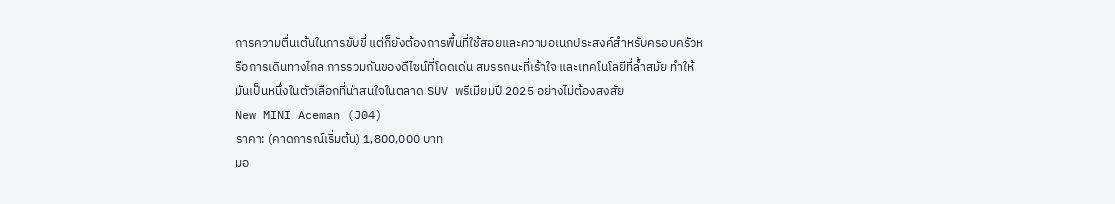การความตื่นเต้นในการขับขี่ แต่ก็ยังต้องการพื้นที่ใช้สอยและความอเนกประสงค์สำหรับครอบครัวหรือการเดินทางไกล การรวมกันของดีไซน์ที่โดดเด่น สมรรถนะที่เร้าใจ และเทคโนโลยีที่ล้ำสมัย ทำให้มันเป็นหนึ่งในตัวเลือกที่น่าสนใจในตลาด SUV พรีเมียมปี 2025 อย่างไม่ต้องสงสัย
New MINI Aceman (J04)
ราคา: (คาดการณ์เริ่มต้น) 1,800,000 บาท
มอ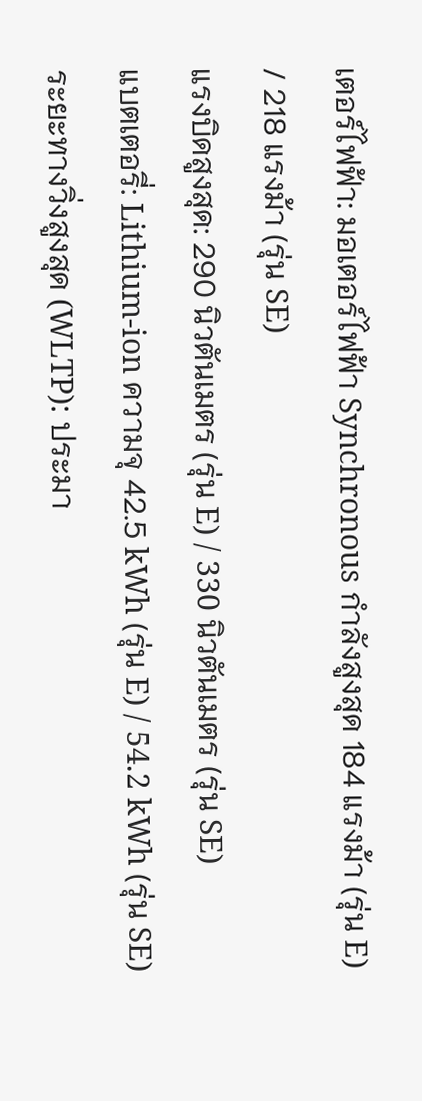เตอร์ไฟฟ้า: มอเตอร์ไฟฟ้า Synchronous กำลังสูงสุด 184 แรงม้า (รุ่น E) / 218 แรงม้า (รุ่น SE)
แรงบิดสูงสุด: 290 นิวตันเมตร (รุ่น E) / 330 นิวตันเมตร (รุ่น SE)
แบตเตอรี่: Lithium-ion ความจุ 42.5 kWh (รุ่น E) / 54.2 kWh (รุ่น SE)
ระยะทางวิ่งสูงสุด (WLTP): ประมา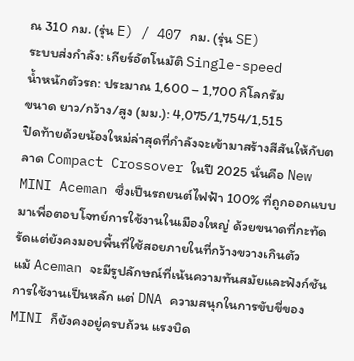ณ 310 กม. (รุ่น E) / 407 กม. (รุ่น SE)
ระบบส่งกำลัง: เกียร์อัตโนมัติ Single-speed
น้ำหนักตัวรถ: ประมาณ 1,600 – 1,700 กิโลกรัม
ขนาด ยาว/กว้าง/สูง (มม.): 4,075/1,754/1,515
ปิดท้ายด้วยน้องใหม่ล่าสุดที่กำลังจะเข้ามาสร้างสีสันให้กับตลาด Compact Crossover ในปี 2025 นั่นคือ New MINI Aceman ซึ่งเป็นรถยนต์ไฟฟ้า 100% ที่ถูกออกแบบมาเพื่อตอบโจทย์การใช้งานในเมืองใหญ่ ด้วยขนาดที่กะทัดรัดแต่ยังคงมอบพื้นที่ใช้สอยภายในที่กว้างขวางเกินตัว
แม้ Aceman จะมีรูปลักษณ์ที่เน้นความทันสมัยและฟังก์ชันการใช้งานเป็นหลัก แต่ DNA ความสนุกในการขับขี่ของ MINI ก็ยังคงอยู่ครบถ้วน แรงบิด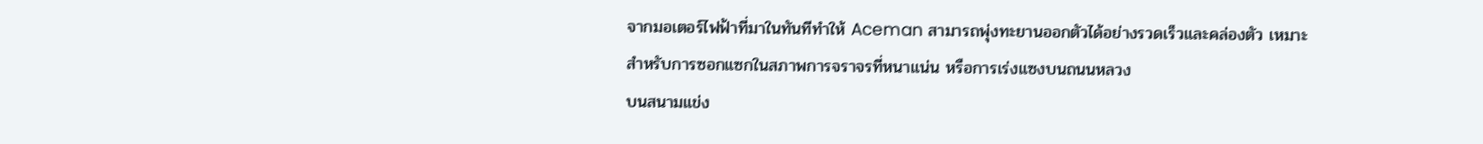จากมอเตอร์ไฟฟ้าที่มาในทันทีทำให้ Aceman สามารถพุ่งทะยานออกตัวได้อย่างรวดเร็วและคล่องตัว เหมาะสำหรับการซอกแซกในสภาพการจราจรที่หนาแน่น หรือการเร่งแซงบนถนนหลวง
บนสนามแข่ง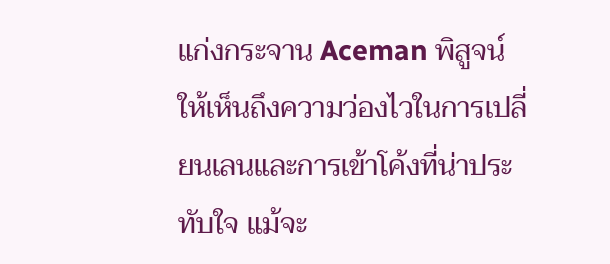แก่งกระจาน Aceman พิสูจน์ให้เห็นถึงความว่องไวในการเปลี่ยนเลนและการเข้าโค้งที่น่าประทับใจ แม้จะ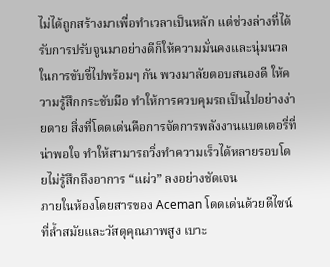ไม่ได้ถูกสร้างมาเพื่อทำเวลาเป็นหลัก แต่ช่วงล่างที่ได้รับการปรับจูนมาอย่างดีก็ให้ความมั่นคงและนุ่มนวลในการขับขี่ไปพร้อมๆ กัน พวงมาลัยตอบสนองดี ให้ความรู้สึกกระชับมือ ทำให้การควบคุมรถเป็นไปอย่างง่ายดาย สิ่งที่โดดเด่นคือการจัดการพลังงานแบตเตอรี่ที่น่าพอใจ ทำให้สามารถวิ่งทำความเร็วได้หลายรอบโดยไม่รู้สึกถึงอาการ “แผ่ว” ลงอย่างชัดเจน
ภายในห้องโดยสารของ Aceman โดดเด่นด้วยดีไซน์ที่ล้ำสมัยและวัสดุคุณภาพสูง เบาะ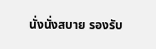นั่งนั่งสบาย รองรับ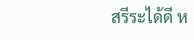สรีระได้ดี ห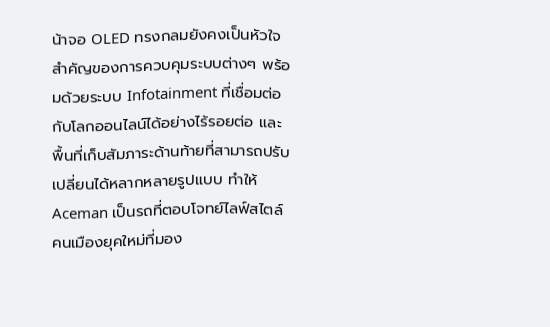น้าจอ OLED ทรงกลมยังคงเป็นหัวใจสำคัญของการควบคุมระบบต่างๆ พร้อมด้วยระบบ Infotainment ที่เชื่อมต่อกับโลกออนไลน์ได้อย่างไร้รอยต่อ และพื้นที่เก็บสัมภาระด้านท้ายที่สามารถปรับเปลี่ยนได้หลากหลายรูปแบบ ทำให้ Aceman เป็นรถที่ตอบโจทย์ไลฟ์สไตล์คนเมืองยุคใหม่ที่มอง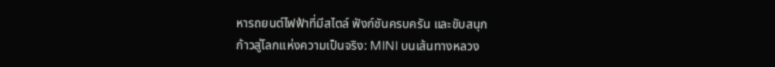หารถยนต์ไฟฟ้าที่มีสไตล์ ฟังก์ชันครบครัน และขับสนุก
ก้าวสู่โลกแห่งความเป็นจริง: MINI บนเส้นทางหลวง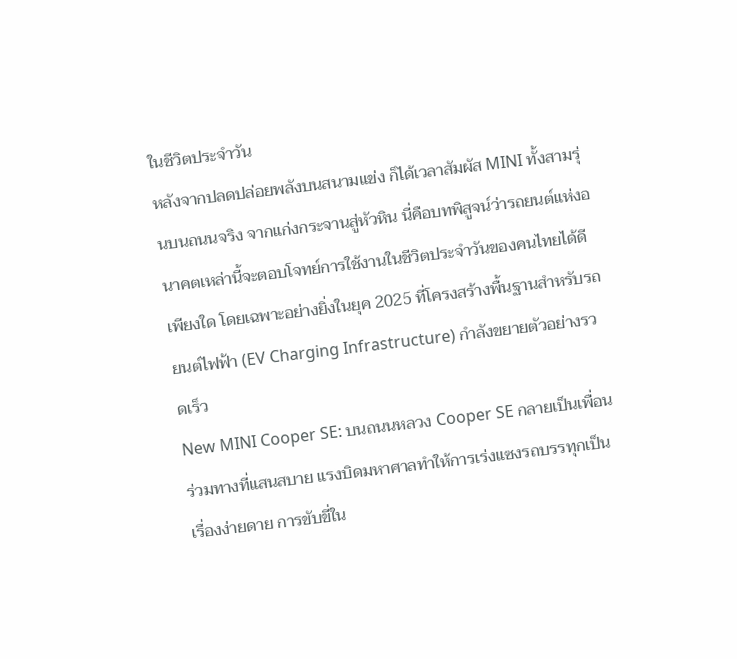ในชีวิตประจำวัน
หลังจากปลดปล่อยพลังบนสนามแข่ง ก็ได้เวลาสัมผัส MINI ทั้งสามรุ่นบนถนนจริง จากแก่งกระจานสู่หัวหิน นี่คือบทพิสูจน์ว่ารถยนต์แห่งอนาคตเหล่านี้จะตอบโจทย์การใช้งานในชีวิตประจำวันของคนไทยได้ดีเพียงใด โดยเฉพาะอย่างยิ่งในยุค 2025 ที่โครงสร้างพื้นฐานสำหรับรถยนต์ไฟฟ้า (EV Charging Infrastructure) กำลังขยายตัวอย่างรวดเร็ว
New MINI Cooper SE: บนถนนหลวง Cooper SE กลายเป็นเพื่อนร่วมทางที่แสนสบาย แรงบิดมหาศาลทำให้การเร่งแซงรถบรรทุกเป็นเรื่องง่ายดาย การขับขี่ใน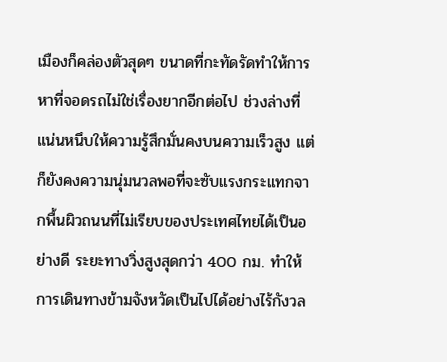เมืองก็คล่องตัวสุดๆ ขนาดที่กะทัดรัดทำให้การหาที่จอดรถไม่ใช่เรื่องยากอีกต่อไป ช่วงล่างที่แน่นหนึบให้ความรู้สึกมั่นคงบนความเร็วสูง แต่ก็ยังคงความนุ่มนวลพอที่จะซับแรงกระแทกจากพื้นผิวถนนที่ไม่เรียบของประเทศไทยได้เป็นอย่างดี ระยะทางวิ่งสูงสุดกว่า 400 กม. ทำให้การเดินทางข้ามจังหวัดเป็นไปได้อย่างไร้กังวล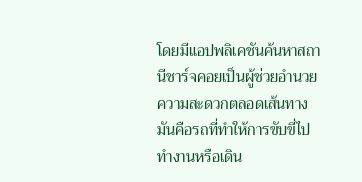โดยมีแอปพลิเคชันค้นหาสถานีชาร์จคอยเป็นผู้ช่วยอำนวยความสะดวกตลอดเส้นทาง มันคือรถที่ทำให้การขับขี่ไปทำงานหรือเดิน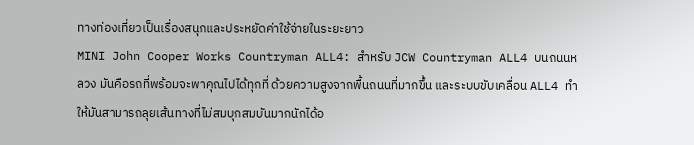ทางท่องเที่ยวเป็นเรื่องสนุกและประหยัดค่าใช้จ่ายในระยะยาว
MINI John Cooper Works Countryman ALL4: สำหรับ JCW Countryman ALL4 บนถนนหลวง มันคือรถที่พร้อมจะพาคุณไปได้ทุกที่ ด้วยความสูงจากพื้นถนนที่มากขึ้น และระบบขับเคลื่อน ALL4 ทำให้มันสามารถลุยเส้นทางที่ไม่สมบุกสมบันมากนักได้อ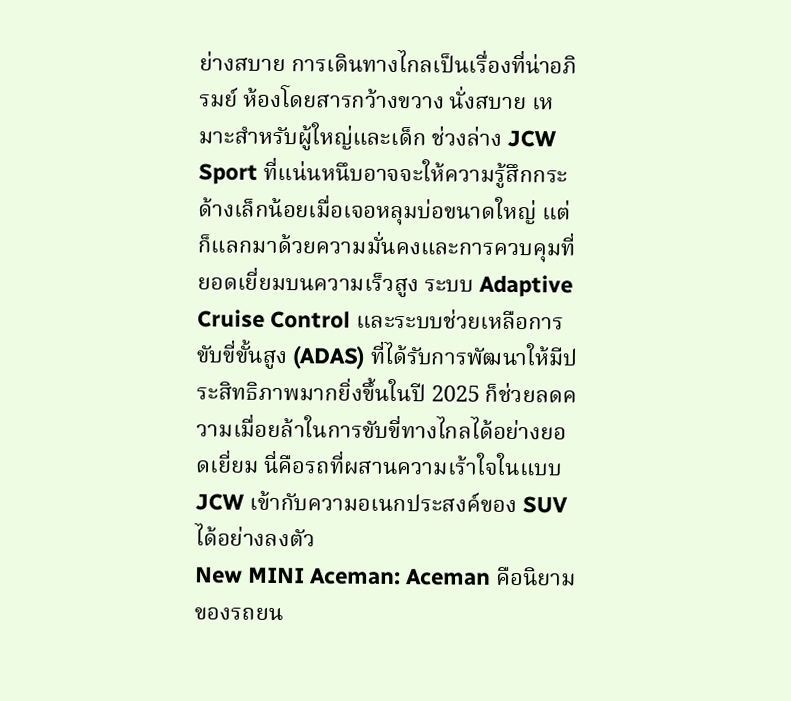ย่างสบาย การเดินทางไกลเป็นเรื่องที่น่าอภิรมย์ ห้องโดยสารกว้างขวาง นั่งสบาย เหมาะสำหรับผู้ใหญ่และเด็ก ช่วงล่าง JCW Sport ที่แน่นหนึบอาจจะให้ความรู้สึกกระด้างเล็กน้อยเมื่อเจอหลุมบ่อขนาดใหญ่ แต่ก็แลกมาด้วยความมั่นคงและการควบคุมที่ยอดเยี่ยมบนความเร็วสูง ระบบ Adaptive Cruise Control และระบบช่วยเหลือการขับขี่ขั้นสูง (ADAS) ที่ได้รับการพัฒนาให้มีประสิทธิภาพมากยิ่งขึ้นในปี 2025 ก็ช่วยลดความเมื่อยล้าในการขับขี่ทางไกลได้อย่างยอดเยี่ยม นี่คือรถที่ผสานความเร้าใจในแบบ JCW เข้ากับความอเนกประสงค์ของ SUV ได้อย่างลงตัว
New MINI Aceman: Aceman คือนิยามของรถยน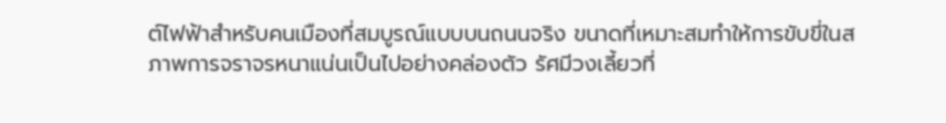ต์ไฟฟ้าสำหรับคนเมืองที่สมบูรณ์แบบบนถนนจริง ขนาดที่เหมาะสมทำให้การขับขี่ในสภาพการจราจรหนาแน่นเป็นไปอย่างคล่องตัว รัศมีวงเลี้ยวที่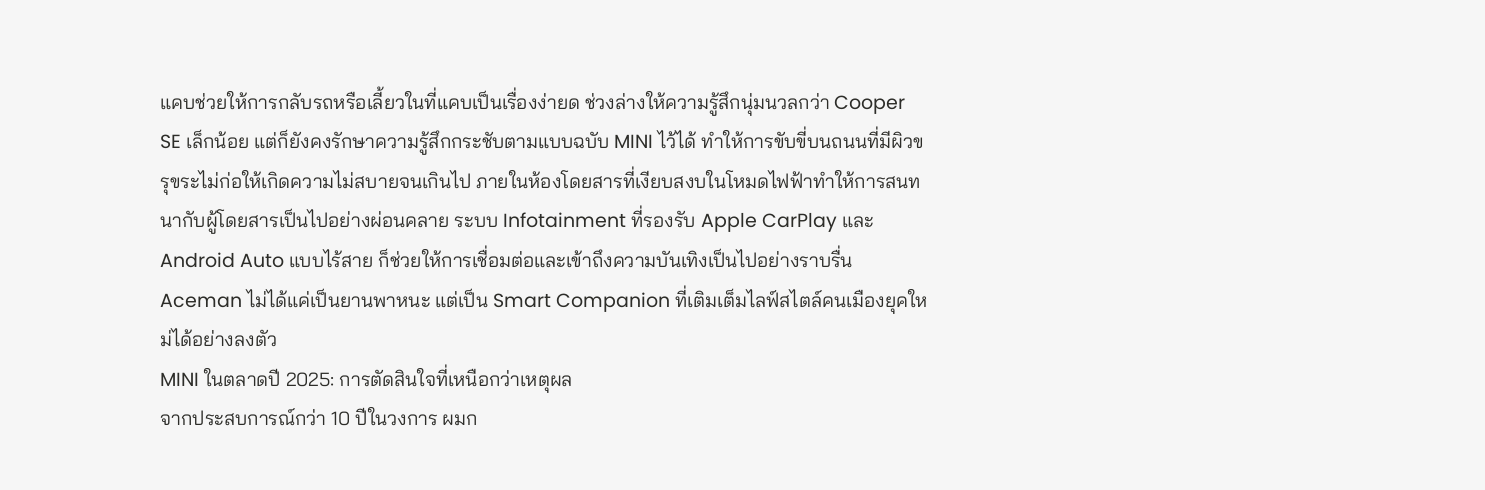แคบช่วยให้การกลับรถหรือเลี้ยวในที่แคบเป็นเรื่องง่ายด ช่วงล่างให้ความรู้สึกนุ่มนวลกว่า Cooper SE เล็กน้อย แต่ก็ยังคงรักษาความรู้สึกกระชับตามแบบฉบับ MINI ไว้ได้ ทำให้การขับขี่บนถนนที่มีผิวขรุขระไม่ก่อให้เกิดความไม่สบายจนเกินไป ภายในห้องโดยสารที่เงียบสงบในโหมดไฟฟ้าทำให้การสนทนากับผู้โดยสารเป็นไปอย่างผ่อนคลาย ระบบ Infotainment ที่รองรับ Apple CarPlay และ Android Auto แบบไร้สาย ก็ช่วยให้การเชื่อมต่อและเข้าถึงความบันเทิงเป็นไปอย่างราบรื่น Aceman ไม่ได้แค่เป็นยานพาหนะ แต่เป็น Smart Companion ที่เติมเต็มไลฟ์สไตล์คนเมืองยุคใหม่ได้อย่างลงตัว
MINI ในตลาดปี 2025: การตัดสินใจที่เหนือกว่าเหตุผล
จากประสบการณ์กว่า 10 ปีในวงการ ผมก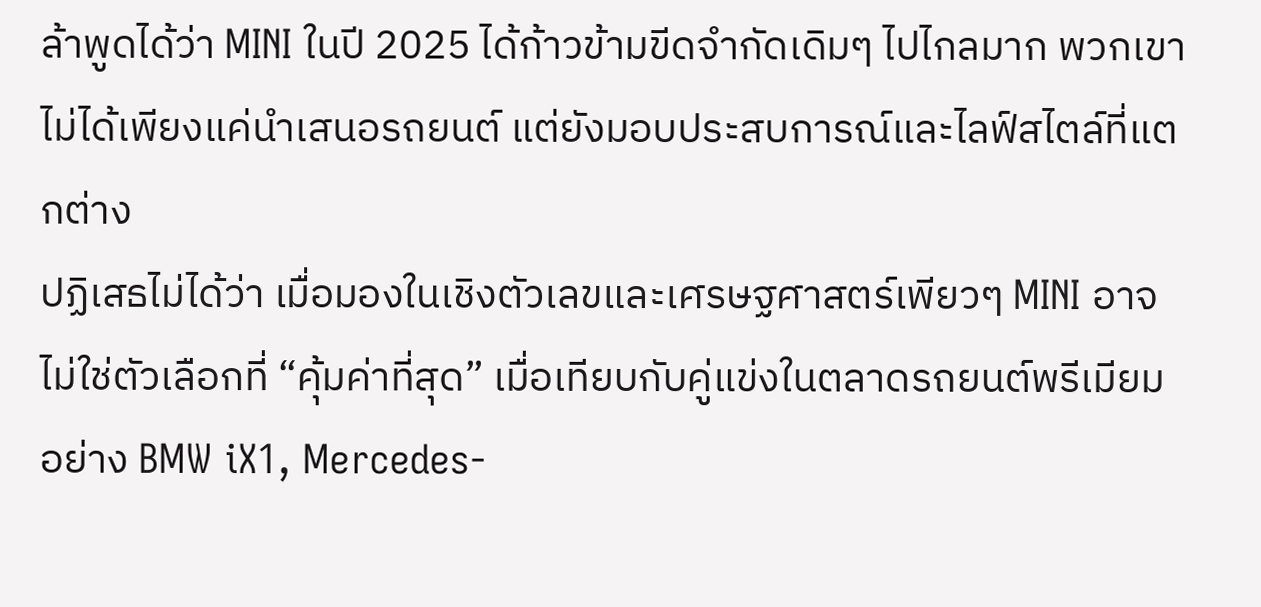ล้าพูดได้ว่า MINI ในปี 2025 ได้ก้าวข้ามขีดจำกัดเดิมๆ ไปไกลมาก พวกเขาไม่ได้เพียงแค่นำเสนอรถยนต์ แต่ยังมอบประสบการณ์และไลฟ์สไตล์ที่แตกต่าง
ปฏิเสธไม่ได้ว่า เมื่อมองในเชิงตัวเลขและเศรษฐศาสตร์เพียวๆ MINI อาจไม่ใช่ตัวเลือกที่ “คุ้มค่าที่สุด” เมื่อเทียบกับคู่แข่งในตลาดรถยนต์พรีเมียม อย่าง BMW iX1, Mercedes-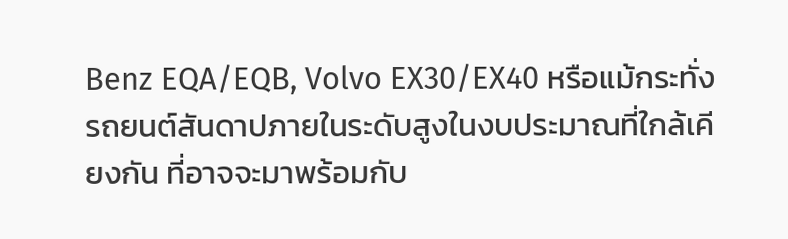Benz EQA/EQB, Volvo EX30/EX40 หรือแม้กระทั่งรถยนต์สันดาปภายในระดับสูงในงบประมาณที่ใกล้เคียงกัน ที่อาจจะมาพร้อมกับ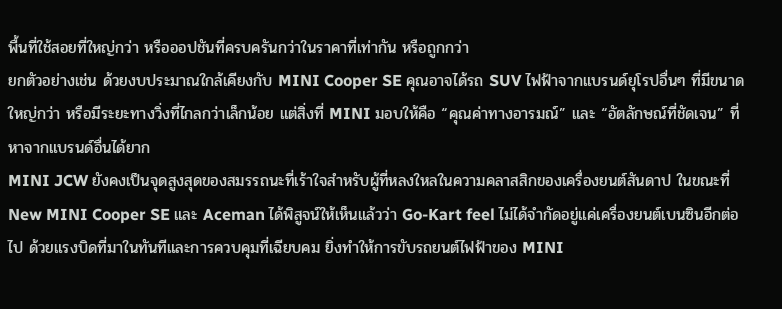พื้นที่ใช้สอยที่ใหญ่กว่า หรือออปชันที่ครบครันกว่าในราคาที่เท่ากัน หรือถูกกว่า
ยกตัวอย่างเช่น ด้วยงบประมาณใกล้เคียงกับ MINI Cooper SE คุณอาจได้รถ SUV ไฟฟ้าจากแบรนด์ยุโรปอื่นๆ ที่มีขนาดใหญ่กว่า หรือมีระยะทางวิ่งที่ไกลกว่าเล็กน้อย แต่สิ่งที่ MINI มอบให้คือ “คุณค่าทางอารมณ์” และ “อัตลักษณ์ที่ชัดเจน” ที่หาจากแบรนด์อื่นได้ยาก
MINI JCW ยังคงเป็นจุดสูงสุดของสมรรถนะที่เร้าใจสำหรับผู้ที่หลงใหลในความคลาสสิกของเครื่องยนต์สันดาป ในขณะที่ New MINI Cooper SE และ Aceman ได้พิสูจน์ให้เห็นแล้วว่า Go-Kart feel ไม่ได้จำกัดอยู่แค่เครื่องยนต์เบนซินอีกต่อไป ด้วยแรงบิดที่มาในทันทีและการควบคุมที่เฉียบคม ยิ่งทำให้การขับรถยนต์ไฟฟ้าของ MINI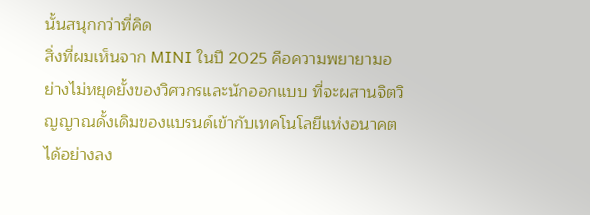นั้นสนุกกว่าที่คิด
สิ่งที่ผมเห็นจาก MINI ในปี 2025 คือความพยายามอย่างไม่หยุดยั้งของวิศวกรและนักออกแบบ ที่จะผสานจิตวิญญาณดั้งเดิมของแบรนด์เข้ากับเทคโนโลยีแห่งอนาคตได้อย่างลง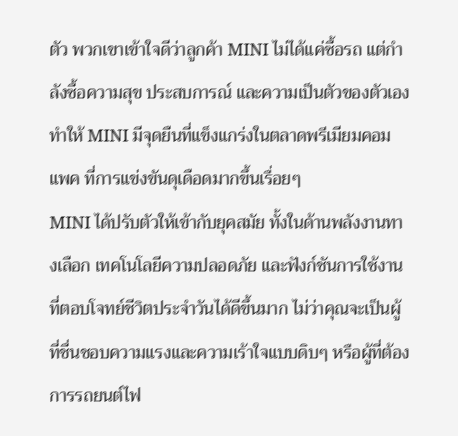ตัว พวกเขาเข้าใจดีว่าลูกค้า MINI ไม่ได้แค่ซื้อรถ แต่กำลังซื้อความสุข ประสบการณ์ และความเป็นตัวของตัวเอง ทำให้ MINI มีจุดยืนที่แข็งแกร่งในตลาดพรีเมียมคอมแพค ที่การแข่งขันดุเดือดมากขึ้นเรื่อยๆ
MINI ได้ปรับตัวให้เข้ากับยุคสมัย ทั้งในด้านพลังงานทางเลือก เทคโนโลยีความปลอดภัย และฟังก์ชันการใช้งานที่ตอบโจทย์ชีวิตประจำวันได้ดีขึ้นมาก ไม่ว่าคุณจะเป็นผู้ที่ชื่นชอบความแรงและความเร้าใจแบบดิบๆ หรือผู้ที่ต้องการรถยนต์ไฟ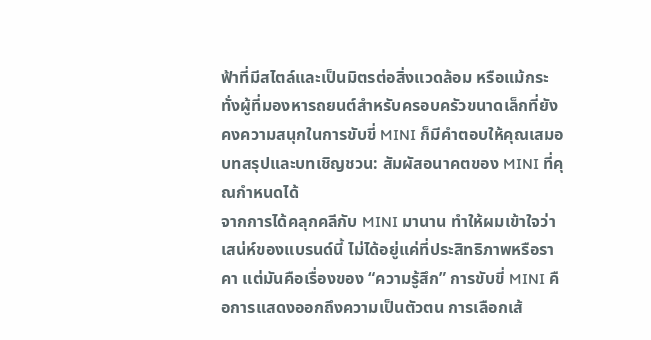ฟ้าที่มีสไตล์และเป็นมิตรต่อสิ่งแวดล้อม หรือแม้กระทั่งผู้ที่มองหารถยนต์สำหรับครอบครัวขนาดเล็กที่ยังคงความสนุกในการขับขี่ MINI ก็มีคำตอบให้คุณเสมอ
บทสรุปและบทเชิญชวน: สัมผัสอนาคตของ MINI ที่คุณกำหนดได้
จากการได้คลุกคลีกับ MINI มานาน ทำให้ผมเข้าใจว่าเสน่ห์ของแบรนด์นี้ ไม่ได้อยู่แค่ที่ประสิทธิภาพหรือราคา แต่มันคือเรื่องของ “ความรู้สึก” การขับขี่ MINI คือการแสดงออกถึงความเป็นตัวตน การเลือกเส้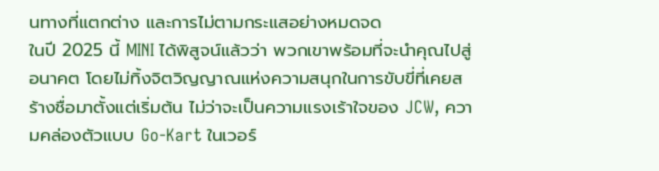นทางที่แตกต่าง และการไม่ตามกระแสอย่างหมดจด
ในปี 2025 นี้ MINI ได้พิสูจน์แล้วว่า พวกเขาพร้อมที่จะนำคุณไปสู่อนาคต โดยไม่ทิ้งจิตวิญญาณแห่งความสนุกในการขับขี่ที่เคยสร้างชื่อมาตั้งแต่เริ่มต้น ไม่ว่าจะเป็นความแรงเร้าใจของ JCW, ความคล่องตัวแบบ Go-Kart ในเวอร์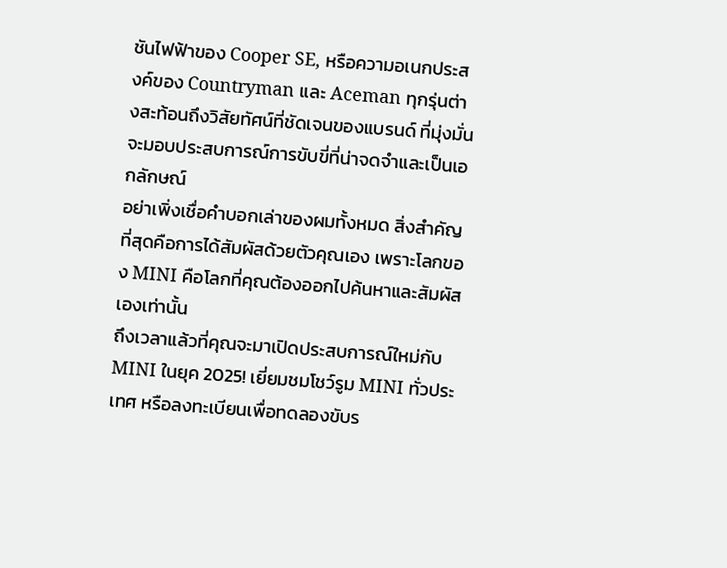ชันไฟฟ้าของ Cooper SE, หรือความอเนกประสงค์ของ Countryman และ Aceman ทุกรุ่นต่างสะท้อนถึงวิสัยทัศน์ที่ชัดเจนของแบรนด์ ที่มุ่งมั่นจะมอบประสบการณ์การขับขี่ที่น่าจดจำและเป็นเอกลักษณ์
อย่าเพิ่งเชื่อคำบอกเล่าของผมทั้งหมด สิ่งสำคัญที่สุดคือการได้สัมผัสด้วยตัวคุณเอง เพราะโลกของ MINI คือโลกที่คุณต้องออกไปค้นหาและสัมผัสเองเท่านั้น
ถึงเวลาแล้วที่คุณจะมาเปิดประสบการณ์ใหม่กับ MINI ในยุค 2025! เยี่ยมชมโชว์รูม MINI ทั่วประเทศ หรือลงทะเบียนเพื่อทดลองขับร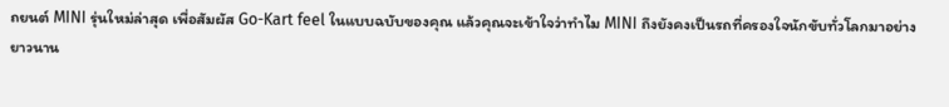ถยนต์ MINI รุ่นใหม่ล่าสุด เพื่อสัมผัส Go-Kart feel ในแบบฉบับของคุณ แล้วคุณจะเข้าใจว่าทำไม MINI ถึงยังคงเป็นรถที่ครองใจนักขับทั่วโลกมาอย่างยาวนาน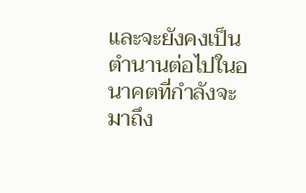และจะยังคงเป็นตำนานต่อไปในอนาคตที่กำลังจะมาถึง